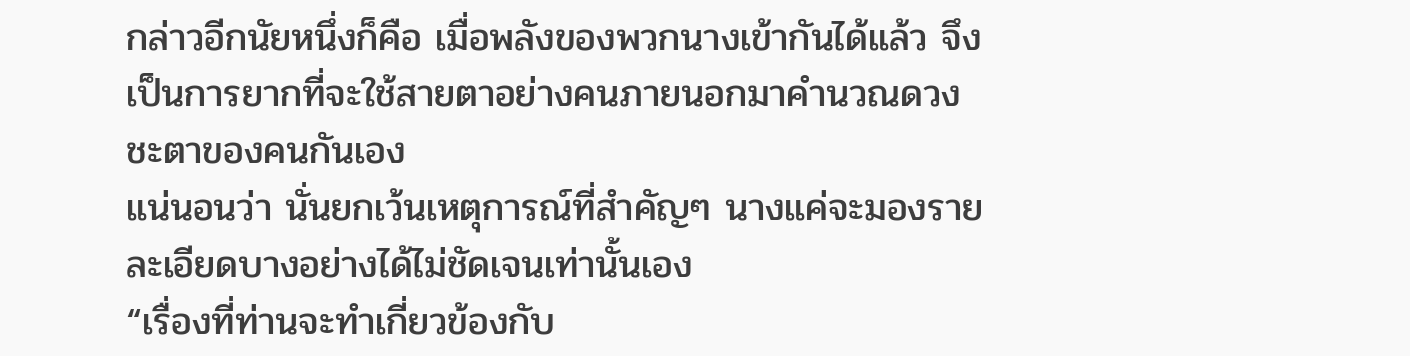กล่าวอีกนัยหนึ่งก็คือ เมื่อพลังของพวกนางเข้ากันได้แล้ว จึงเป็นการยากที่จะใช้สายตาอย่างคนภายนอกมาคำนวณดวงชะตาของคนกันเอง
แน่นอนว่า นั่นยกเว้นเหตุการณ์ที่สำคัญๆ นางแค่จะมองรายละเอียดบางอย่างได้ไม่ชัดเจนเท่านั้นเอง
“เรื่องที่ท่านจะทำเกี่ยวข้องกับ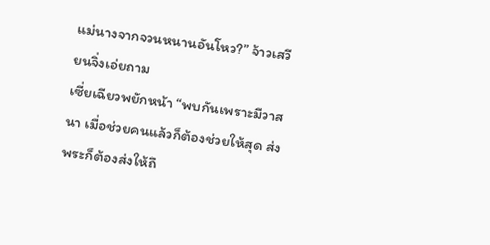แม่นางจากจวนหนานอันโหว?” จ้าวเสวียนจิ่งเอ่ยถาม
เซี่ยเฉียวพยักหน้า “พบกันเพราะมีวาสนา เมื่อช่วยคนแล้วก็ต้องช่วยให้สุด ส่งพระก็ต้องส่งให้ถึ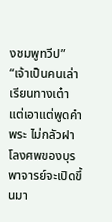งชมพูทวีป”
“เจ้าเป็นคนเล่าเรียนทางเต๋า แต่เอาแต่พูดคำพระ ไม่กลัวฝาโลงศพของบุรพาจารย์จะเปิดขึ้นมา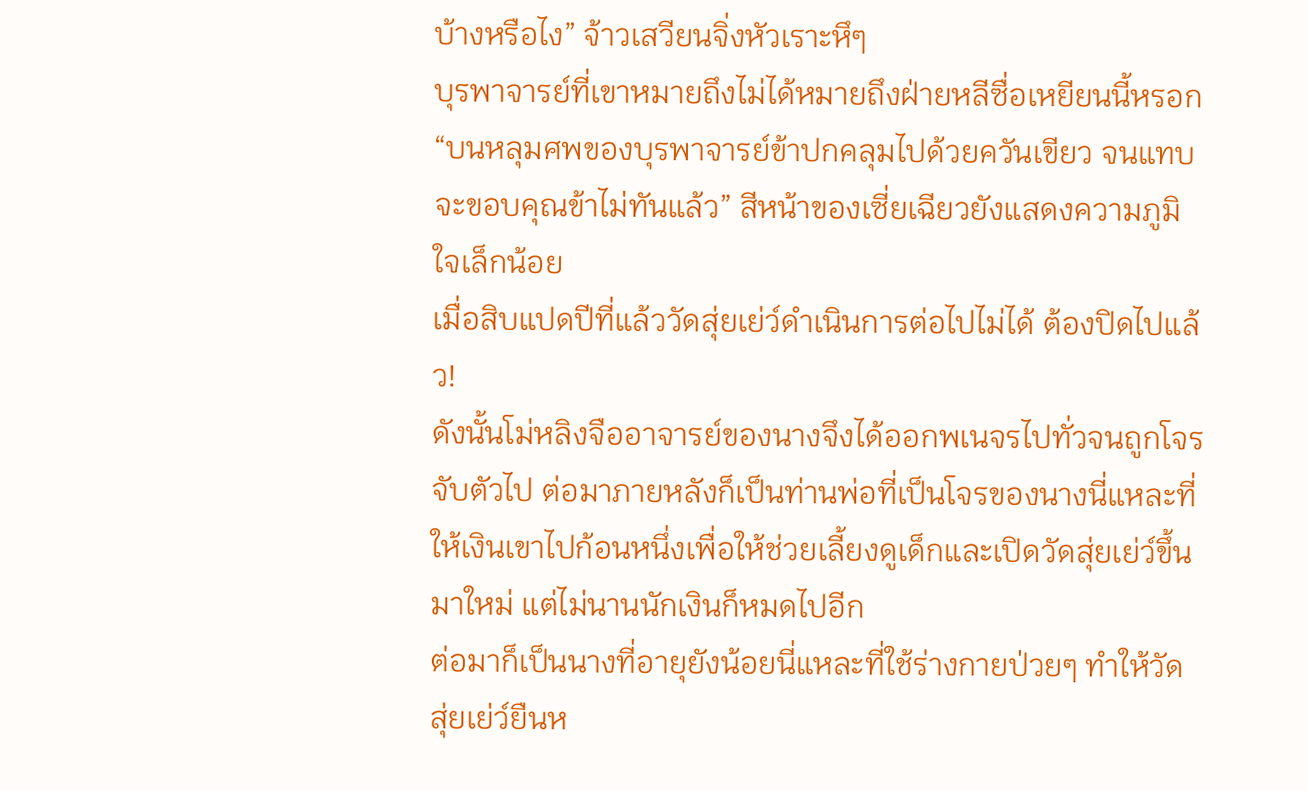บ้างหรือไง” จ้าวเสวียนจิ่งหัวเราะหึๆ
บุรพาจารย์ที่เขาหมายถึงไม่ได้หมายถึงฝ่ายหลีซื่อเหยียนนี้หรอก
“บนหลุมศพของบุรพาจารย์ข้าปกคลุมไปด้วยควันเขียว จนแทบจะขอบคุณข้าไม่ทันแล้ว” สีหน้าของเซี่ยเฉียวยังแสดงความภูมิใจเล็กน้อย
เมื่อสิบแปดปีที่แล้ววัดสุ่ยเย่ว์ดำเนินการต่อไปไม่ได้ ต้องปิดไปแล้ว!
ดังนั้นโม่หลิงจืออาจารย์ของนางจึงได้ออกพเนจรไปทั่วจนถูกโจรจับตัวไป ต่อมาภายหลังก็เป็นท่านพ่อที่เป็นโจรของนางนี่แหละที่ให้เงินเขาไปก้อนหนึ่งเพื่อให้ช่วยเลี้ยงดูเด็กและเปิดวัดสุ่ยเย่ว์ขึ้นมาใหม่ แต่ไม่นานนักเงินก็หมดไปอีก
ต่อมาก็เป็นนางที่อายุยังน้อยนี่แหละที่ใช้ร่างกายป่วยๆ ทำให้วัดสุ่ยเย่ว์ยืนห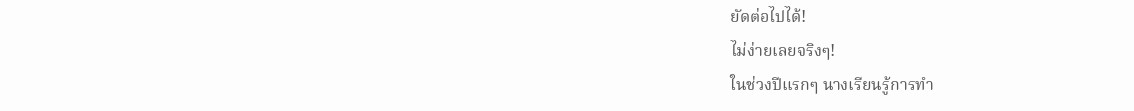ยัดต่อไปได้!
ไม่ง่ายเลยจริงๆ!
ในช่วงปีแรกๆ นางเรียนรู้การทำ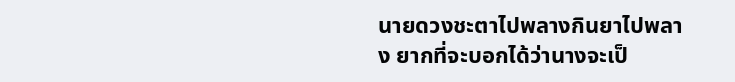นายดวงชะตาไปพลางกินยาไปพลาง ยากที่จะบอกได้ว่านางจะเป็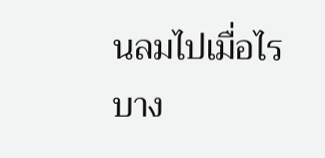นลมไปเมื่อไร
บาง